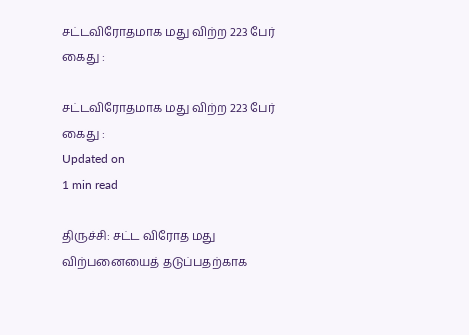சட்டவிரோதமாக மது விற்ற 223 பேர் கைது :

சட்டவிரோதமாக மது விற்ற 223 பேர் கைது :
Updated on
1 min read

திருச்சி: சட்ட விரோத மது விற்பனையைத் தடுப்பதற்காக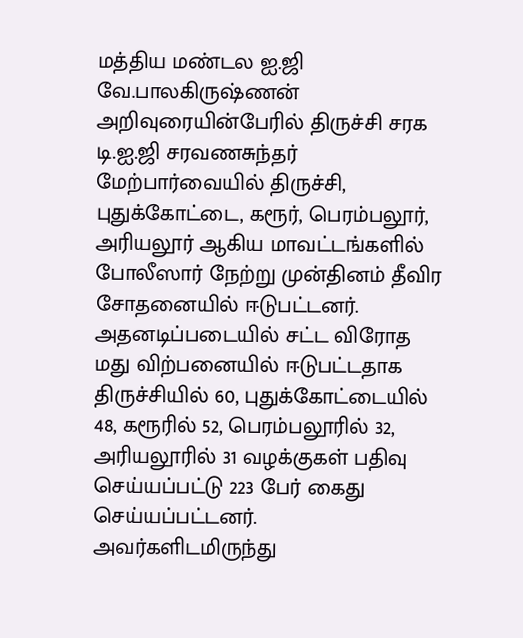மத்திய மண்டல ஐ.ஜி வே.பாலகிருஷ்ணன் அறிவுரையின்பேரில் திருச்சி சரக டி.ஐ.ஜி சரவணசுந்தர் மேற்பார்வையில் திருச்சி, புதுக்கோட்டை, கரூர், பெரம்பலூர், அரியலூர் ஆகிய மாவட்டங்களில் போலீஸார் நேற்று முன்தினம் தீவிர சோதனையில் ஈடுபட்டனர். அதனடிப்படையில் சட்ட விரோத மது விற்பனையில் ஈடுபட்டதாக திருச்சியில் 60, புதுக்கோட்டையில் 48, கரூரில் 52, பெரம்பலூரில் 32, அரியலூரில் 31 வழக்குகள் பதிவு செய்யப்பட்டு 223 பேர் கைது செய்யப்பட்டனர். அவர்களிடமிருந்து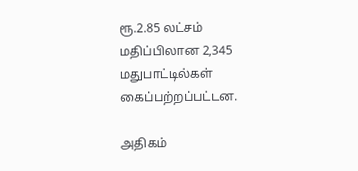ரூ.2.85 லட்சம் மதிப்பிலான 2,345 மதுபாட்டில்கள் கைப்பற்றப்பட்டன.

அதிகம்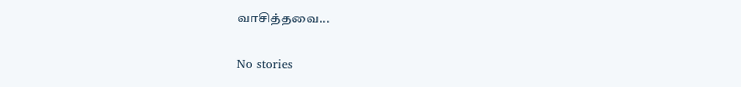வாசித்தவை...

No stories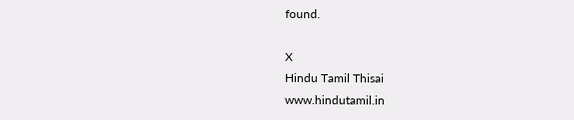found.

X
Hindu Tamil Thisai
www.hindutamil.in